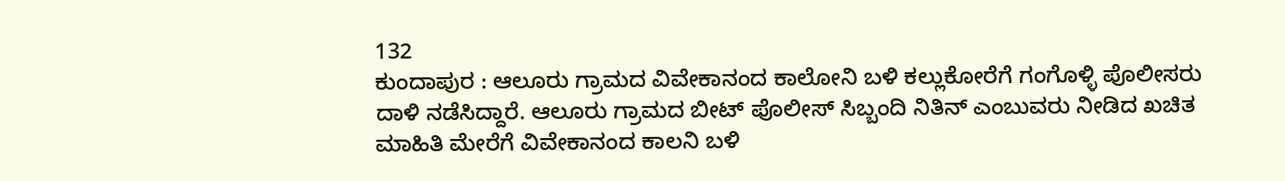132
ಕುಂದಾಪುರ : ಆಲೂರು ಗ್ರಾಮದ ವಿವೇಕಾನಂದ ಕಾಲೋನಿ ಬಳಿ ಕಲ್ಲುಕೋರೆಗೆ ಗಂಗೊಳ್ಳಿ ಪೊಲೀಸರು ದಾಳಿ ನಡೆಸಿದ್ದಾರೆ. ಆಲೂರು ಗ್ರಾಮದ ಬೀಟ್ ಪೊಲೀಸ್ ಸಿಬ್ಬಂದಿ ನಿತಿನ್ ಎಂಬುವರು ನೀಡಿದ ಖಚಿತ ಮಾಹಿತಿ ಮೇರೆಗೆ ವಿವೇಕಾನಂದ ಕಾಲನಿ ಬಳಿ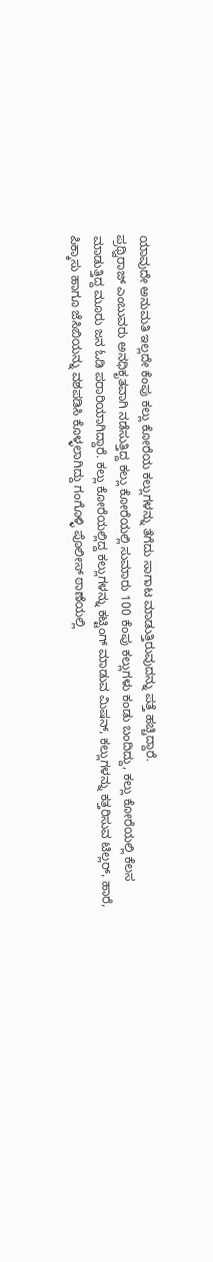ಯಾವುದೇ ಅನುಮತಿ ಇಲ್ಲದೇ ಕೆಂಪು ಕಲ್ಲು ಕೋರೆಯ ಕಲ್ಲುಗಳನ್ನು ತೆಗೆದು ಸಾಗಾಟ ಮಾಡುತ್ತಿರುವುದನ್ನು ಪತ್ತೆ ಹಚ್ಚಿದ್ದಾರೆ.
ಪ್ರಥ್ವಿರಾಜ್ ಎಂಬುವರು ಅನಧಿಕೃತವಾಗಿ ನಡೆಸುತ್ತಿದ್ದ ಕಲ್ಲು ಕೋರೆಯಲ್ಲಿ ಸುಮಾರು 100 ಕೆಂಪು ಕಲ್ಲುಗಳು ಕಂಡು ಬಂದಿದ್ದು, ಕಲ್ಲು ಕೋರೆಯಲ್ಲಿ ಕೆಲಸ ಮಾಡುತ್ತಿದ್ದ ಮೂರು ಜನ ಓಡಿ ಪರಾರಿಯಾಗಿದ್ದಾರೆ. ಕಲ್ಲು ಕೋರೆಯಲ್ಲಿದ್ದ ಕಲ್ಲುಗಳನ್ನು ಕಟ್ಟಿಂಗ್ ಮಾಡುವ ಮಿಷನ್, ಕಲ್ಲುಗಳನ್ನು ಕತ್ತರಿಸುವ ಟಿಲ್ಲರ್, ಹಾರೆ, ಪಿಕ್ಕಾಸು ಹಾಗೂ ಜೆಸಿಬಿಯನ್ನು ವಶಪಡಿಸಿ ಕೊಳ್ಳಲಾಗಿದ್ದು ಗಂಗೊಳ್ಳಿ ಪೊಲೀಸ್ ಠಾಣೆಯಲ್ಲಿ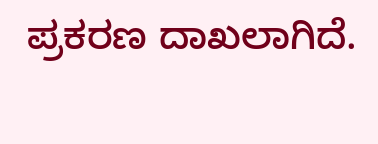ಪ್ರಕರಣ ದಾಖಲಾಗಿದೆ.